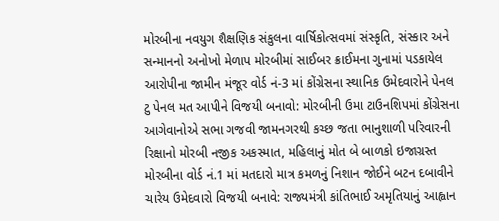મોરબીના નવયુગ શૈક્ષણિક સંકુલના વાર્ષિકોત્સવમાં સંસ્કૃતિ, સંસ્કાર અને સન્માનનો અનોખો મેળાપ મોરબીમાં સાઈબર ક્રાઈમના ગુનામાં પડકાયેલ આરોપીના જામીન મંજૂર વોર્ડ નં-3 માં કોંગ્રેસના સ્થાનિક ઉમેદવારોને પેનલ ટુ પેનલ મત આપીને વિજયી બનાવો: મોરબીની ઉમા ટાઉનશિપમાં કોંગ્રેસના આગેવાનોએ સભા ગજવી જામનગરથી કચ્છ જતા ભાનુશાળી પરિવારની રિક્ષાનો મોરબી નજીક અકસ્માત, મહિલાનું મોત બે બાળકો ઇજાગ્રસ્ત મોરબીના વોર્ડ નં.1 માં મતદારો માત્ર કમળનું નિશાન જોઈને બટન દબાવીને ચારેય ઉમેદવારો વિજયી બનાવે: રાજ્યમંત્રી કાંતિભાઈ અમૃતિયાનું આહ્વાન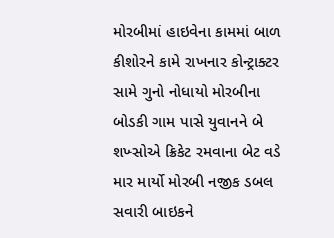મોરબીમાં હાઇવેના કામમાં બાળ કીશોરને કામે રાખનાર કોન્ટ્રાક્ટર સામે ગુનો નોધાયો મોરબીના બોડકી ગામ પાસે યુવાનને બે શખ્સોએ ક્રિકેટ રમવાના બેટ વડે માર માર્યો મોરબી નજીક ડબલ સવારી બાઇકને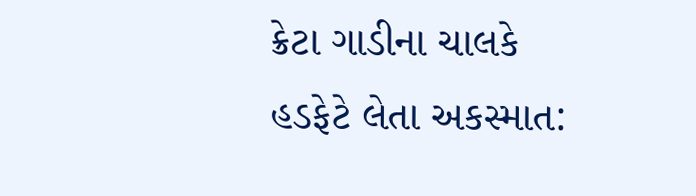ક્રેટા ગાડીના ચાલકે હડફેટે લેતા અકસ્માત: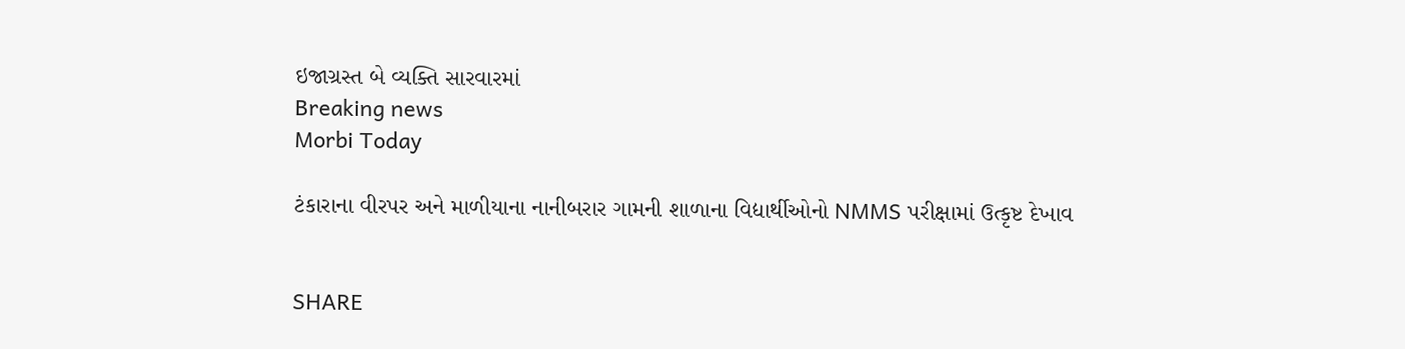ઇજાગ્રસ્ત બે વ્યક્તિ સારવારમાં
Breaking news
Morbi Today

ટંકારાના વીરપર અને માળીયાના નાનીબરાર ગામની શાળાના વિદ્યાર્થીઓનો NMMS પરીક્ષામાં ઉત્કૃષ્ટ દેખાવ


SHARE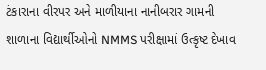ટંકારાના વીરપર અને માળીયાના નાનીબરાર ગામની શાળાના વિદ્યાર્થીઓનો NMMS પરીક્ષામાં ઉત્કૃષ્ટ દેખાવ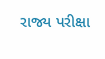રાજ્ય પરીક્ષા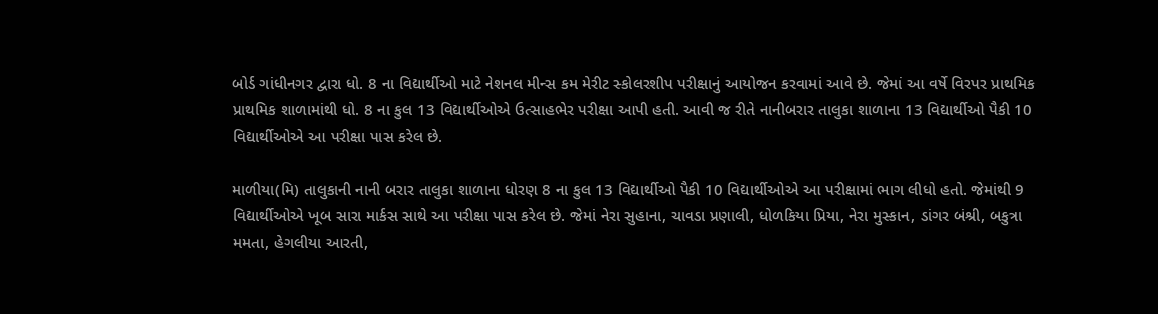બોર્ડ ગાંધીનગર દ્વારા ધો. 8 ના વિદ્યાર્થીઓ માટે નેશનલ મીન્સ કમ મેરીટ સ્કોલરશીપ પરીક્ષાનું આયોજન કરવામાં આવે છે. જેમાં આ વર્ષે વિરપર પ્રાથમિક પ્રાથમિક શાળામાંથી ધો. 8 ના કુલ 13 વિદ્યાર્થીઓએ ઉત્સાહભેર પરીક્ષા આપી હતી. આવી જ રીતે નાનીબરાર તાલુકા શાળાના 13 વિદ્યાર્થીઓ પૈકી 10 વિદ્યાર્થીઓએ આ પરીક્ષા પાસ કરેલ છે.

માળીયા(મિ) તાલુકાની નાની બરાર તાલુકા શાળાના ધોરણ 8 ના કુલ 13 વિદ્યાર્થીઓ પૈકી 10 વિદ્યાર્થીઓએ આ પરીક્ષામાં ભાગ લીધો હતો. જેમાંથી 9 વિદ્યાર્થીઓએ ખૂબ સારા માર્કસ સાથે આ પરીક્ષા પાસ કરેલ છે. જેમાં નેરા સુહાના, ચાવડા પ્રણાલી, ધોળકિયા પ્રિયા, નેરા મુસ્કાન, ડાંગર બંશ્રી, બકુત્રા મમતા, હેગલીયા આરતી,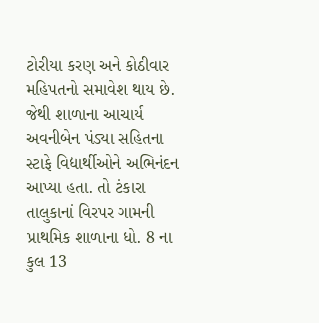ટોરીયા કરણ અને કોઠીવાર મહિપતનો સમાવેશ થાય છે. જેથી શાળાના આચાર્ય અવનીબેન પંડ્યા સહિતના સ્ટાફે વિદ્યાર્થીઓને અભિનંદન આપ્યા હતા. તો ટંકારા તાલુકાનાં વિરપર ગામની પ્રાથમિક શાળાના ધો. 8 ના કુલ 13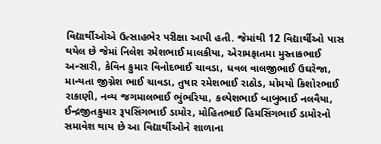વિદ્યાર્થીઓએ ઉત્સાહભેર પરીક્ષા આપી હતી. જેમાંથી 12 વિદ્યાર્થીઓ પાસ થયેલ છે જેમાં નિલેશ રમેશભાઈ માલકીયા, એરામફાતમા મુસ્તાકભાઈ અન્સારી, કેવિન કુમાર વિનોદભાઈ ચાવડા, ધવલ વાલજીભાઈ ઉઘરેજા, માન્યતા જીગ્નેશ ભાઈ ચાવડા, તુષાર રમેશભાઈ રાઠોડ, મોમયો કિશોરભાઈ રાકાણી, નવ્ય જગમાલભાઈ ભુંભરિયા, કલ્પેશભાઈ બાબુભાઈ નલવૈયા, ઈન્દ્રજીતકુમાર રૂપસિંગભાઈ ડામોર, મોહિતભાઈ હિમસિંગભાઈ ડામોરનો સમાવેશ થાય છે આ વિદ્યાર્થીઓને શાળાના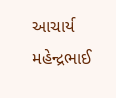આચાર્ય મહેન્દ્રભાઈ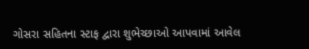ગોસરા સહિતના સ્ટાફ દ્વારા શુભેચ્છાઓ આપવામાં આવેલ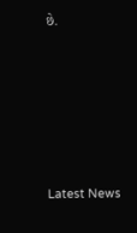છે.






Latest News